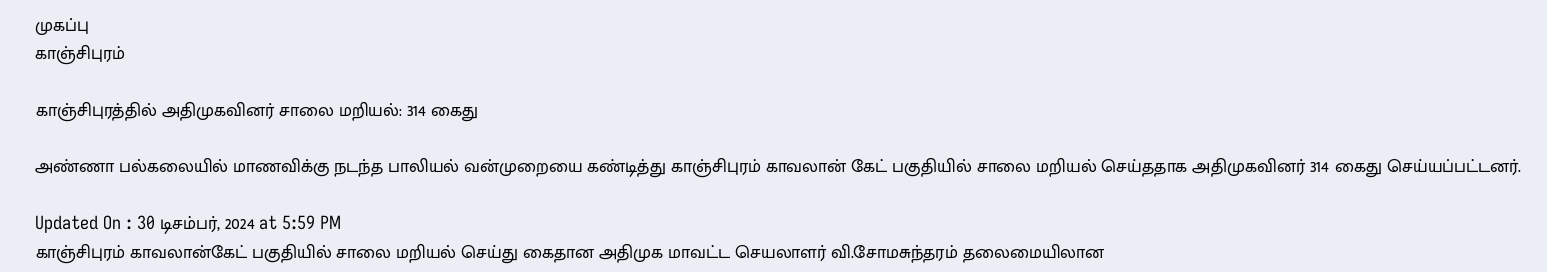முகப்பு
காஞ்சிபுரம்

காஞ்சிபுரத்தில் அதிமுகவினர் சாலை மறியல்: 314 கைது

அண்ணா பல்கலையில் மாணவிக்கு நடந்த பாலியல் வன்முறையை கண்டித்து காஞ்சிபுரம் காவலான் கேட் பகுதியில் சாலை மறியல் செய்ததாக அதிமுகவினர் 314 கைது செய்யப்பட்டனர்.

Updated On : 30 டிசம்பர், 2024 at 5:59 PM
காஞ்சிபுரம் காவலான்கேட் பகுதியில் சாலை மறியல் செய்து கைதான அதிமுக மாவட்ட செயலாளர் வி.சோமசுந்தரம் தலைமையிலான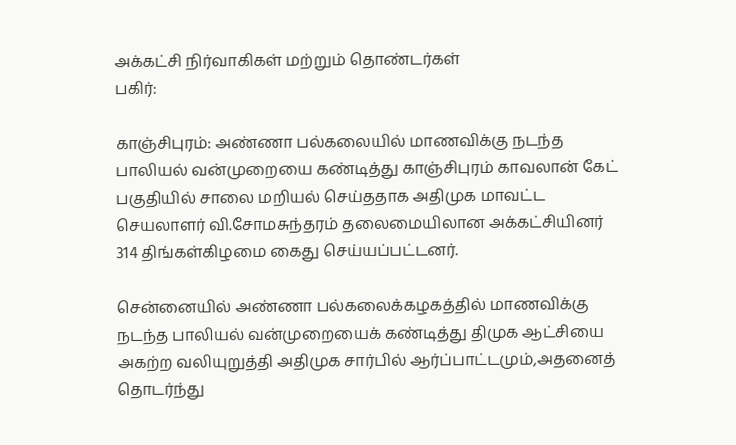அக்கட்சி நிர்வாகிகள் மற்றும் தொண்டர்கள்
பகிர்:

காஞ்சிபுரம்: அண்ணா பல்கலையில் மாணவிக்கு நடந்த பாலியல் வன்முறையை கண்டித்து காஞ்சிபுரம் காவலான் கேட் பகுதியில் சாலை மறியல் செய்ததாக அதிமுக மாவட்ட செயலாளர் வி.சோமசுந்தரம் தலைமையிலான அக்கட்சியினர் 314 திங்கள்கிழமை கைது செய்யப்பட்டனர்.

சென்னையில் அண்ணா பல்கலைக்கழகத்தில் மாணவிக்கு நடந்த பாலியல் வன்முறையைக் கண்டித்து திமுக ஆட்சியை அகற்ற வலியுறுத்தி அதிமுக சார்பில் ஆர்ப்பாட்டமும்,அதனைத் தொடர்ந்து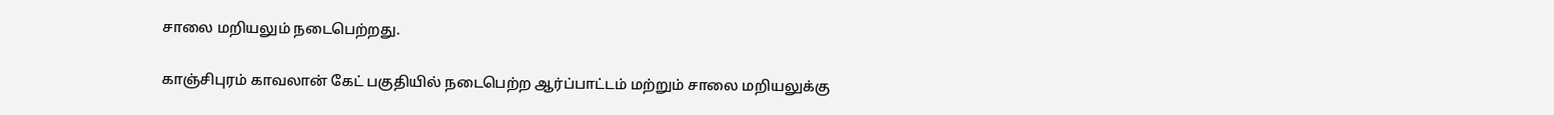சாலை மறியலும் நடைபெற்றது.

காஞ்சிபுரம் காவலான் கேட் பகுதியில் நடைபெற்ற ஆர்ப்பாட்டம் மற்றும் சாலை மறியலுக்கு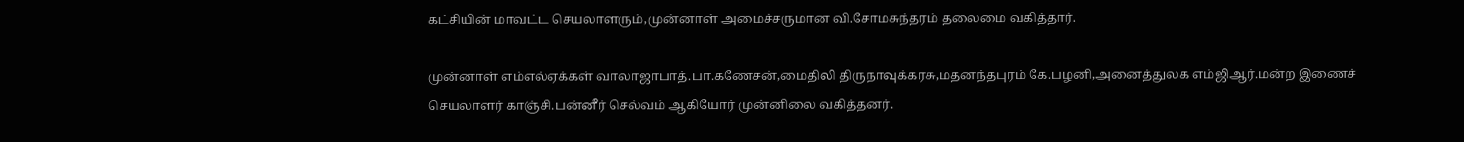கட்சியின் மாவட்ட செயலாளரும்,முன்னாள் அமைச்சருமான வி.சோமசுந்தரம் தலைமை வகித்தார்.

முன்னாள் எம்எல்ஏக்கள் வாலாஜாபாத்.பா.கணேசன்,மைதிலி திருநாவுக்கரசு,மதனந்தபுரம் கே.பழனி,அனைத்துலக எம்ஜிஆர்.மன்ற இணைச் செயலாளர் காஞ்சி.பன்னீர் செல்வம் ஆகியோர் முன்னிலை வகித்தனர்.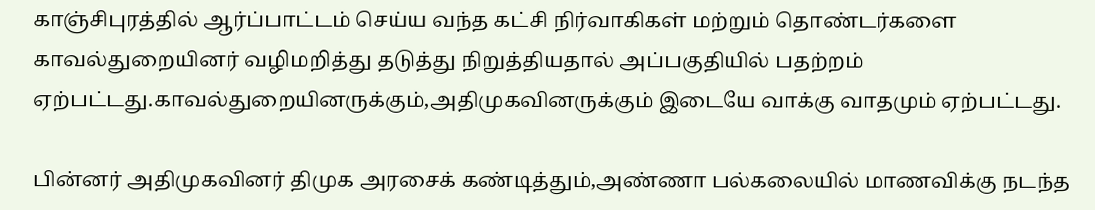காஞ்சிபுரத்தில் ஆர்ப்பாட்டம் செய்ய வந்த கட்சி நிர்வாகிகள் மற்றும் தொண்டர்களை காவல்துறையினர் வழிமறித்து தடுத்து நிறுத்தியதால் அப்பகுதியில் பதற்றம் ஏற்பட்டது.காவல்துறையினருக்கும்,அதிமுகவினருக்கும் இடையே வாக்கு வாதமும் ஏற்பட்டது.

பின்னர் அதிமுகவினர் திமுக அரசைக் கண்டித்தும்,அண்ணா பல்கலையில் மாணவிக்கு நடந்த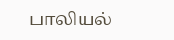பாலியல்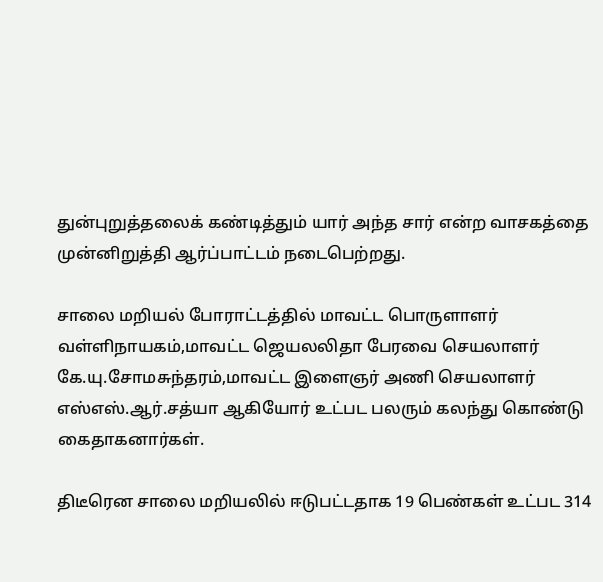துன்புறுத்தலைக் கண்டித்தும் யார் அந்த சார் என்ற வாசகத்தை முன்னிறுத்தி ஆர்ப்பாட்டம் நடைபெற்றது.

சாலை மறியல் போராட்டத்தில் மாவட்ட பொருளாளர் வள்ளிநாயகம்,மாவட்ட ஜெயலலிதா பேரவை செயலாளர் கே.யு.சோமசுந்தரம்,மாவட்ட இளைஞர் அணி செயலாளர் எஸ்எஸ்.ஆர்.சத்யா ஆகியோர் உட்பட பலரும் கலந்து கொண்டு கைதாகனார்கள்.

திடீரென சாலை மறியலில் ஈடுபட்டதாக 19 பெண்கள் உட்பட 314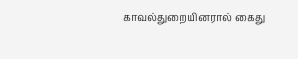காவல்துறையினரால் கைது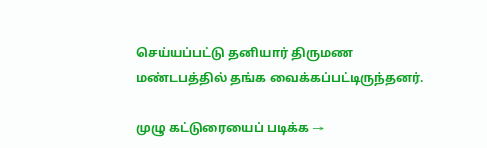செய்யப்பட்டு தனியார் திருமண மண்டபத்தில் தங்க வைக்கப்பட்டிருந்தனர்.

முழு கட்டுரையைப் படிக்க →